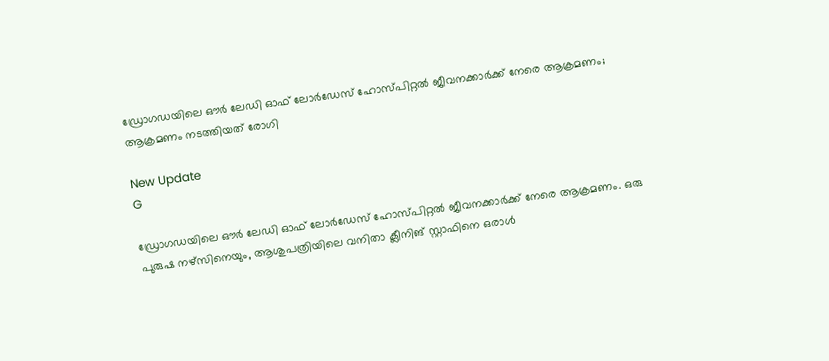ഡ്രോഗഡയിലെ ഔർ ലേഡി ഓഫ് ലോർഡേസ് ഹോസ്പിറ്റൽ ജീവനക്കാർക്ക് നേരെ ആക്രമണം; ആക്രമണം നടത്തിയത് രോഗി

New Update
G

ഡ്രോഗഡയിലെ ഔർ ലേഡി ഓഫ് ലോർഡേസ് ഹോസ്പിറ്റല്‍ ജീവനക്കാര്‍ക്ക് നേരെ ആക്രമണം. ഒരു പുരുഷ നഴ്‌സിനെയും, ആശുപത്രിയിലെ വനിതാ ക്ലീനിങ് സ്റ്റാഫിനെ ഒരാള്‍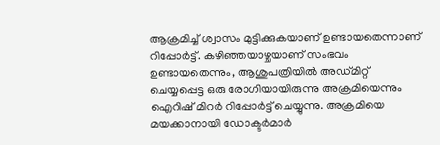ആക്രമിച്ച് ശ്വാസം മുട്ടിക്കുകയാണ് ഉണ്ടായതെന്നാണ് റിപ്പോര്‍ട്ട്. കഴിഞ്ഞയാഴ്ചയാണ് സംഭവം ഉണ്ടായതെന്നും, ആശുപത്രിയില്‍ അഡ്മിറ്റ് ചെയ്യപ്പെട്ട ഒരു രോഗിയായിരുന്നു അക്രമിയെന്നും ഐറിഷ് മിറർ റിപ്പോര്‍ട്ട് ചെയ്യുന്നു. അക്രമിയെ മയക്കാനായി ഡോക്ടര്‍മാര്‍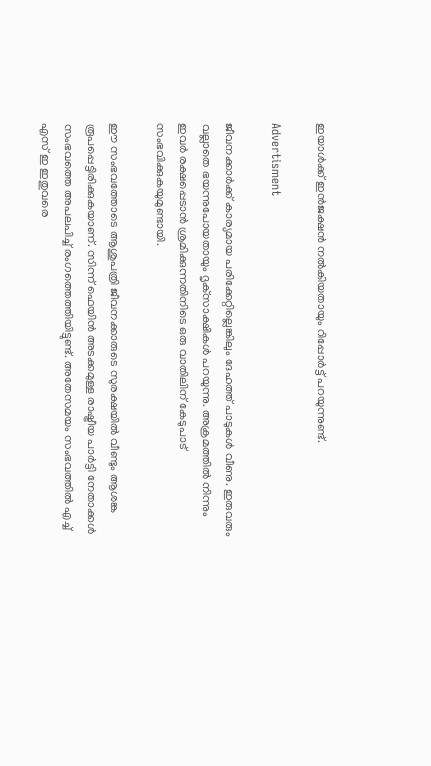ഇയാള്‍ക്ക് ഇന്‍ജക്ഷന്‍ നല്‍കിയതായും റിപ്പോര്‍ട്ട് പറയുന്നുണ്ട്.

Advertisment

ജീവനക്കാര്‍ക്ക് കാര്യമായ പരിക്കേറ്റില്ലെങ്കിലും ദേഹത്ത് പാടുകള്‍ വീണു. ഇരുവരും വല്ലാതെ ഭയന്നുപോയതായും ദൃക്‌സാക്ഷികള്‍ പറയുന്നു. അക്രമത്തില്‍ നിന്നും ഇവര്‍ രക്ഷപ്പെടാന്‍ ശ്രമിക്കുന്നതിനിടെ ഒരു വാതിലിന് കേടുപാട് സംഭവിക്കുകയുമുണ്ടായി.

ഈ സംഭവത്തോടെ ആശുപത്രി ജീവനക്കാരുടെ സുരക്ഷയില്‍ വീണ്ടും ആശങ്ക രൂപപ്പെട്ടിരിക്കുകയാണ്. സിന്ന് ഫെയിൻ അടക്കമുള്ള രാഷ്ട്രീയ പാര്‍ട്ടി നേതാക്കള്‍ സംഭവത്തെ അപലപിച്ച് രംഗത്തെത്തിയിട്ടുണ്ട്. അതേസമയം സംഭവത്തില്‍ എച്ച് എസ് ഇ ഇതുവരെ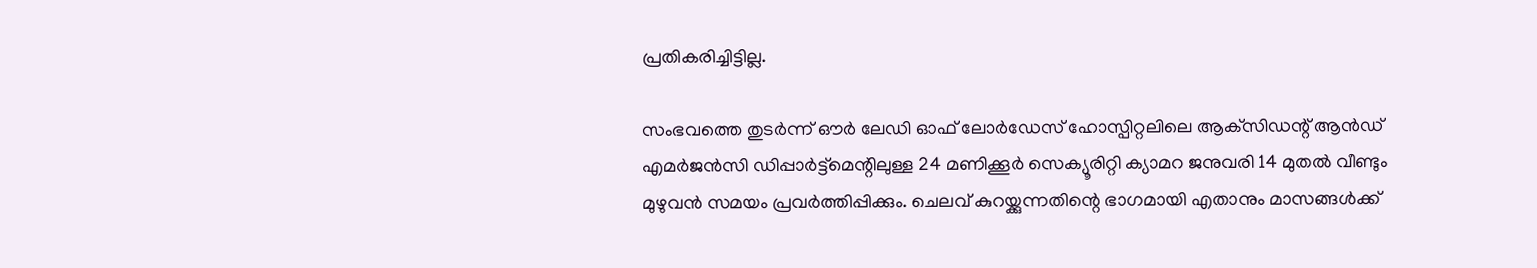പ്രതികരിച്ചിട്ടില്ല.

സംഭവത്തെ തുടര്‍ന്ന് ഔർ ലേഡി ഓഫ് ലോർഡേസ് ഹോസ്പിറ്റലിലെ ആക്‌സിഡന്റ് ആന്‍ഡ് എമര്‍ജന്‍സി ഡിപ്പാര്‍ട്ട്‌മെന്റിലുള്ള 24 മണിക്കൂര്‍ സെക്യൂരിറ്റി ക്യാമറ ജനുവരി 14 മുതല്‍ വീണ്ടും മുഴുവന്‍ സമയം പ്രവര്‍ത്തിപ്പിക്കും. ചെലവ് കുറയ്ക്കുന്നതിന്റെ ഭാഗമായി എതാനും മാസങ്ങള്‍ക്ക്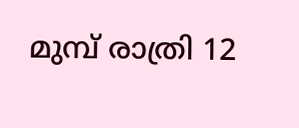മുമ്പ് രാത്രി 12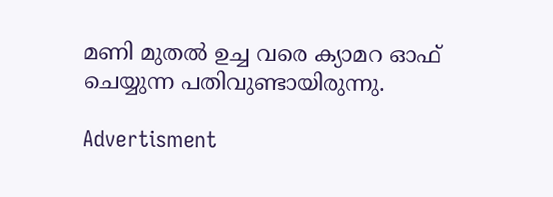മണി മുതല്‍ ഉച്ച വരെ ക്യാമറ ഓഫ് ചെയ്യുന്ന പതിവുണ്ടായിരുന്നു.

Advertisment